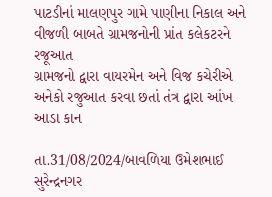પાટડીનાં માલણપુર ગામે પાણીના નિકાલ અને વીજળી બાબતે ગ્રામજનોની પ્રાંત કલેકટરને રજૂઆત
ગ્રામજનો દ્વારા વાયરમેન અને વિજ કચેરીએ અનેકો રજુઆત કરવા છતાં તંત્ર દ્વારા આંખ આડા કાન

તા.31/08/2024/બાવળિયા ઉમેશભાઈ સુરેન્દ્રનગર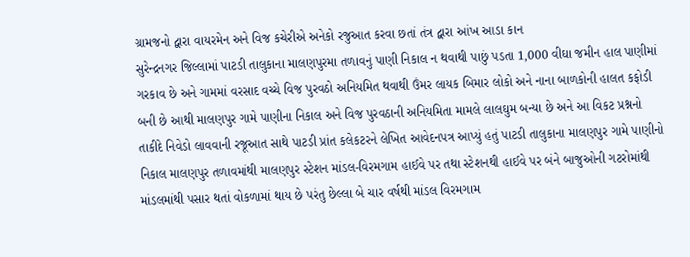ગ્રામજનો દ્વારા વાયરમેન અને વિજ કચેરીએ અનેકો રજુઆત કરવા છતાં તંત્ર દ્વારા આંખ આડા કાન
સુરેન્દ્રનગર જિલ્લામાં પાટડી તાલુકાના માલણપુરમા તળાવનું પાણી નિકાલ ન થવાથી પાછું પડતા 1,000 વીઘા જમીન હાલ પાણીમાં ગરકાવ છે અને ગામમાં વરસાદ વચ્ચે વિજ પુરવઠો અનિયમિત થવાથી ઉંમર લાયક બિમાર લોકો અને નાના બાળકોની હાલત કફોડી બની છે આથી માલણપુર ગામે પાણીના નિકાલ અને વિજ પુરવઠાની અનિયમિતા મામલે લાલઘુમ બન્યા છે અને આ વિકટ પ્રશ્નનો તાકીદે નિવેડો લાવવાની રજૂઆત સાથે પાટડી પ્રાંત કલેકટરને લેખિત આવેદનપત્ર આપ્યું હતું પાટડી તાલુકાના માલણપુર ગામે પાણીનો નિકાલ માલણપુર તળાવમાંથી માલણપુર સ્ટેશન માંડલ-વિરમગામ હાઈવે પર તથા સ્ટેશનથી હાઈવે પર બંને બાજુઓની ગટરોમાંથી માંડલમાંથી પસાર થતાં વોકળામાં થાય છે પરંતુ છેલ્લા બે ચાર વર્ષથી માંડલ વિરમગામ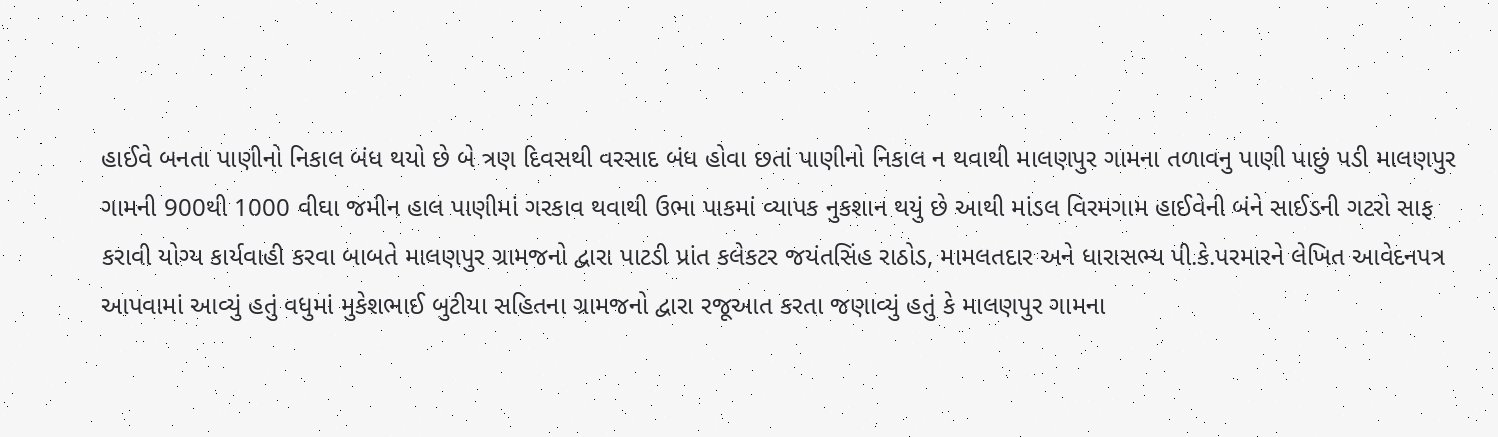હાઈવે બનતા પાણીનો નિકાલ બંધ થયો છે બે ત્રણ દિવસથી વરસાદ બંધ હોવા છતાં પાણીનો નિકાલ ન થવાથી માલણપુર ગામના તળાવનુ પાણી પાછું પડી માલણપુર ગામની 900થી 1000 વીઘા જમીન હાલ પાણીમાં ગરકાવ થવાથી ઉભા પાકમાં વ્યાપક નુકશાન થયું છે આથી માંડલ વિરમગામ હાઈવેની બંને સાઈડની ગટરો સાફ કરાવી યોગ્ય કાર્યવાહી કરવા બાબતે માલણપુર ગ્રામજનો દ્વારા પાટડી પ્રાંત કલેકટર જયંતસિંહ રાઠોડ, મામલતદાર અને ધારાસભ્ય પી.કે.પરમારને લેખિત આવેદનપત્ર આપવામાં આવ્યું હતું વધુમાં મુકેશભાઈ બુટીયા સહિતના ગ્રામજનો દ્વારા રજૂઆત કરતા જણાવ્યું હતું કે માલણપુર ગામના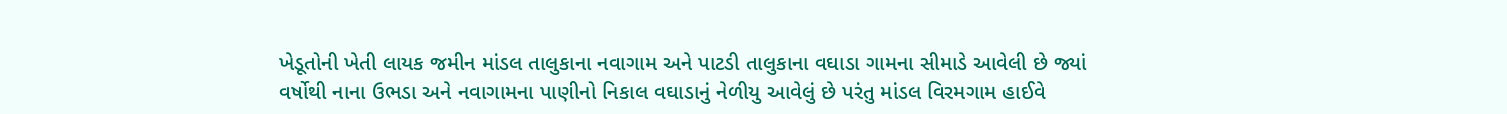ખેડૂતોની ખેતી લાયક જમીન માંડલ તાલુકાના નવાગામ અને પાટડી તાલુકાના વઘાડા ગામના સીમાડે આવેલી છે જ્યાં વર્ષોથી નાના ઉભડા અને નવાગામના પાણીનો નિકાલ વઘાડાનું નેળીયુ આવેલું છે પરંતુ માંડલ વિરમગામ હાઈવે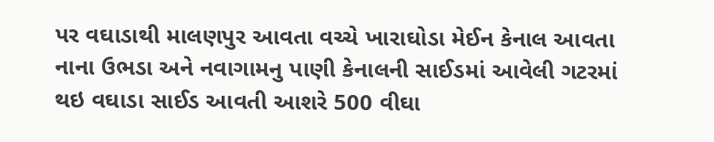પર વઘાડાથી માલણપુર આવતા વચ્ચે ખારાઘોડા મેઈન કેનાલ આવતા નાના ઉભડા અને નવાગામનુ પાણી કેનાલની સાઈડમાં આવેલી ગટરમાં થઇ વઘાડા સાઈડ આવતી આશરે 500 વીઘા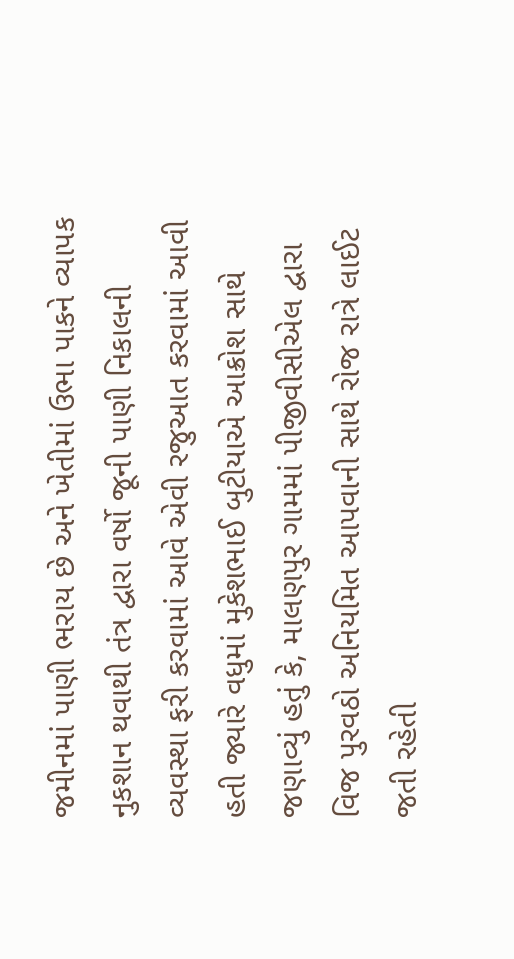જમીનમાં પાણી ભરાય છે અને ખેતીમાં ઉભા પાકને વ્યાપક નુકશાન થવાથી તંત્ર દ્વારા વર્ષો જૂની પાણી નિકાલની વ્યવસ્થા ફરી કરવામાં આવે એવી રજુઆત કરવામાં આવી હતી જ્યારે વધુમાં મુકેશભાઈ બુટીયાએ આક્રોશ સાથે જણાવ્યું હતું કે, માલણપુર ગામમાં પીજીવીસીએલ દ્વારા વિજ પુરવઠો અનિયમિત આપવાની સાથે રોજ રાત્રે લાઈટ જતી રહેતી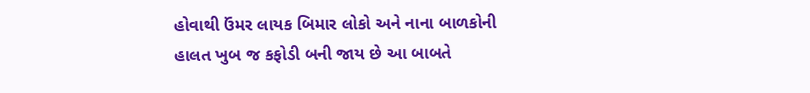હોવાથી ઉંમર લાયક બિમાર લોકો અને નાના બાળકોની હાલત ખુબ જ કફોડી બની જાય છે આ બાબતે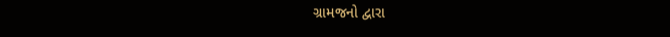ગ્રામજનો દ્વારા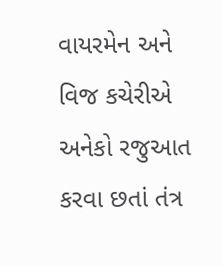વાયરમેન અને વિજ કચેરીએ અનેકો રજુઆત કરવા છતાં તંત્ર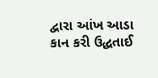દ્વારા આંખ આડા કાન કરી ઉદ્ધતાઈ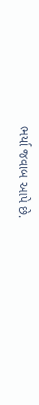ભર્યા જવાબ આપે છે.